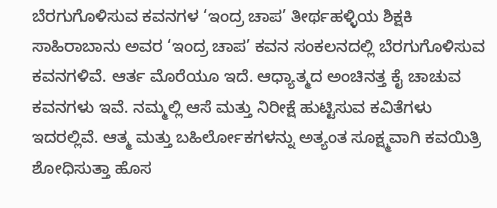ಬೆರಗುಗೊಳಿಸುವ ಕವನಗಳ ‘ಇಂದ್ರ ಚಾಪ’ ತೀರ್ಥಹಳ್ಳಿಯ ಶಿಕ್ಷಕಿ ಸಾಹಿರಾಬಾನು ಅವರ ‘ಇಂದ್ರ ಚಾಪ’ ಕವನ ಸಂಕಲನದಲ್ಲಿ ಬೆರಗುಗೊಳಿಸುವ ಕವನಗಳಿವೆ. ಆರ್ತ ಮೊರೆಯೂ ಇದೆ. ಆಧ್ಯಾತ್ಮದ ಅಂಚಿನತ್ತ ಕೈ ಚಾಚುವ ಕವನಗಳು ಇವೆ. ನಮ್ಮಲ್ಲಿ ಆಸೆ ಮತ್ತು ನಿರೀಕ್ಷೆ ಹುಟ್ಟಿಸುವ ಕವಿತೆಗಳು ಇದರಲ್ಲಿವೆ. ಆತ್ಮ ಮತ್ತು ಬಹಿರ್ಲೋಕಗಳನ್ನು ಅತ್ಯಂತ ಸೂಕ್ಷ್ಮವಾಗಿ ಕವಯಿತ್ರಿ ಶೋಧಿಸುತ್ತಾ ಹೊಸ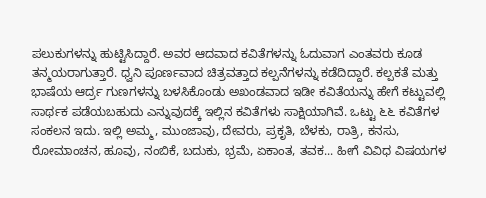ಪಲುಕುಗಳನ್ನು ಹುಟ್ಟಿಸಿದ್ದಾರೆ. ಅವರ ಆದವಾದ ಕವಿತೆಗಳನ್ನು ಓದುವಾಗ ಎಂತವರು ಕೂಡ ತನ್ಮಯರಾಗುತ್ತಾರೆ. ಧ್ವನಿ ಪೂರ್ಣವಾದ ಚಿತ್ರವತ್ತಾದ ಕಲ್ಪನೆಗಳನ್ನು ಕಡೆದಿದ್ದಾರೆ. ಕಲ್ಪಕತೆ ಮತ್ತು ಭಾಷೆಯ ಆರ್ದ್ರ ಗುಣಗಳನ್ನು ಬಳಸಿಕೊಂಡು ಅಖಂಡವಾದ ಇಡೀ ಕವಿತೆಯನ್ನು ಹೇಗೆ ಕಟ್ಟುವಲ್ಲಿ ಸಾರ್ಥಕ ಪಡೆಯಬಹುದು ಎನ್ನುವುದಕ್ಕೆ ಇಲ್ಲಿನ ಕವಿತೆಗಳು ಸಾಕ್ಷಿಯಾಗಿವೆ. ಒಟ್ಟು ೬೬ ಕವಿತೆಗಳ ಸಂಕಲನ ಇದು. ಇಲ್ಲಿ ಅಮ್ಮ, ಮುಂಜಾವು, ದೇವರು, ಪ್ರಕೃತಿ, ಬೆಳಕು, ರಾತ್ರಿ, ಕನಸು, ರೋಮಾಂಚನ, ಹೂವು, ನಂಬಿಕೆ, ಬದುಕು, ಭ್ರಮೆ, ಏಕಾಂತ, ತವಕ... ಹೀಗೆ ವಿವಿಧ ವಿಷಯಗಳ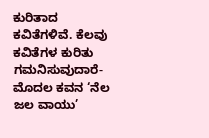ಕುರಿತಾದ ಕವಿತೆಗಳಿವೆ. ಕೆಲವು ಕವಿತೆಗಳ ಕುರಿತು ಗಮನಿಸುವುದಾರೆ- ಮೊದಲ ಕವನ ‘ನೆಲ ಜಲ ವಾಯು’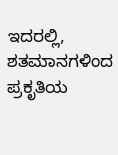ಇದರಲ್ಲಿ, ಶತಮಾನಗಳಿಂದ ಪ್ರಕೃತಿಯ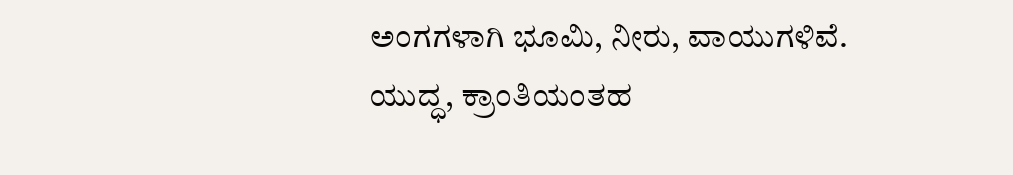ಅಂಗಗಳಾಗಿ ಭೂಮಿ, ನೀರು, ವಾಯುಗಳಿವೆ. ಯುದ್ಧ, ಕ್ರಾಂತಿಯಂತಹ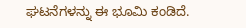ಘಟನೆಗಳನ್ನು ಈ ಭೂಮಿ ಕಂಡಿದೆ.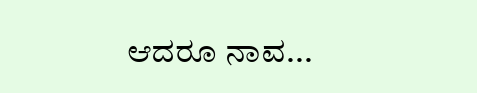ಆದರೂ ನಾವ...